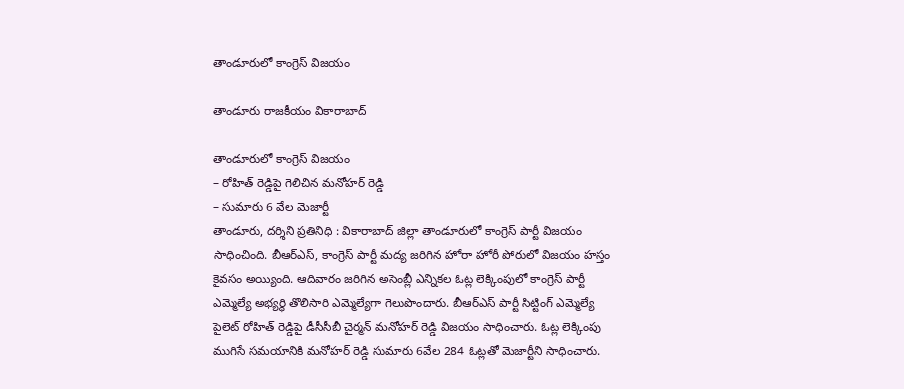తాండూరులో కాంగ్రెస్ విజయం

తాండూరు రాజకీయం వికారాబాద్

తాండూరులో కాంగ్రెస్ విజయం
– రోహిత్‌ రెడ్డిపై గెలిచిన మనోహర్ రెడ్డి
– సుమారు 6 వేల మెజార్టీ
తాండూరు, దర్శిని ప్రతినిధి : వికారాబాద్‌ జిల్లా తాండూరులో కాంగ్రెస్ పార్టీ విజయం సాధించింది. బీఆర్ఎస్, కాంగ్రెస్ పార్టీ మద్య జరిగిన హోరా హోరీ పోరులో విజయం హస్తం కైవసం అయ్యింది. ఆదివారం జరిగిన అసెంబ్లీ ఎన్నికల ఓట్ల లెక్కింపులో కాంగ్రెస్ పార్టీ ఎమ్మెల్యే అభ్యర్థి తొలిసారి ఎమ్మెల్యేగా గెలుపొందారు. బీఆర్ఎస్ పార్టీ సిట్టింగ్ ఎమ్మెల్యే పైలెట్ రోహిత్ రెడ్డిపై డీసీసీబీ చైర్మన్ మనోహర్ రెడ్డి విజయం సాధించారు. ఓట్ల లెక్కింపు ముగిసే సమయానికి మనోహర్ రెడ్డి సుమారు 6వేల 284 ఓట్లతో మెజార్టీని సాధించారు.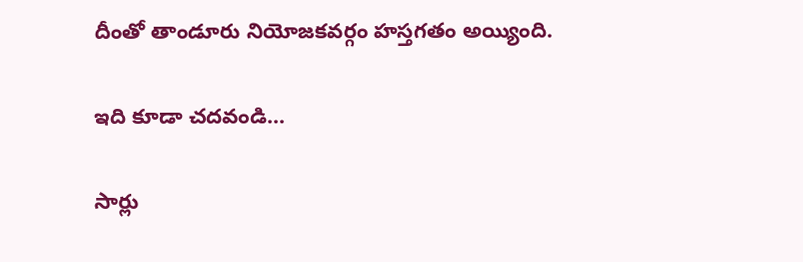దీంతో తాండూరు నియోజకవర్గం హస్తగతం అయ్యింది.

ఇది కూడా చదవండి…

సార్లు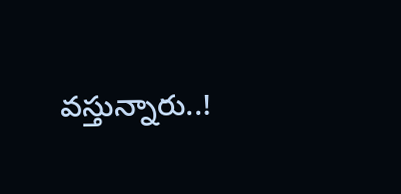వస్తున్నారు..!